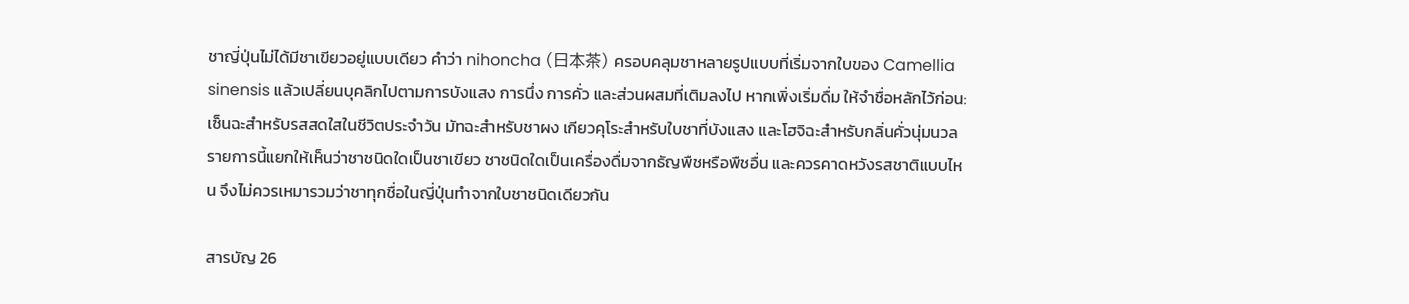ชาญี่ปุ่นไม่ได้มีชาเขียวอยู่แบบเดียว คำว่า nihoncha (日本茶) ครอบคลุมชาหลายรูปแบบที่เริ่มจากใบของ Camellia sinensis แล้วเปลี่ยนบุคลิกไปตามการบังแสง การนึ่ง การคั่ว และส่วนผสมที่เติมลงไป หากเพิ่งเริ่มดื่ม ให้จำชื่อหลักไว้ก่อน: เซ็นฉะสำหรับรสสดใสในชีวิตประจำวัน มัทฉะสำหรับชาผง เกียวคุโระสำหรับใบชาที่บังแสง และโฮจิฉะสำหรับกลิ่นคั่วนุ่มนวล
รายการนี้แยกให้เห็นว่าชาชนิดใดเป็นชาเขียว ชาชนิดใดเป็นเครื่องดื่มจากธัญพืชหรือพืชอื่น และควรคาดหวังรสชาติแบบไหน จึงไม่ควรเหมารวมว่าชาทุกชื่อในญี่ปุ่นทำจากใบชาชนิดเดียวกัน

สารบัญ 26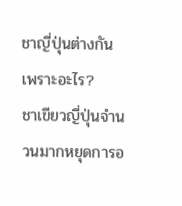ชาญี่ปุ่นต่างกันเพราะอะไร?
ชาเขียวญี่ปุ่นจำนวนมากหยุดการอ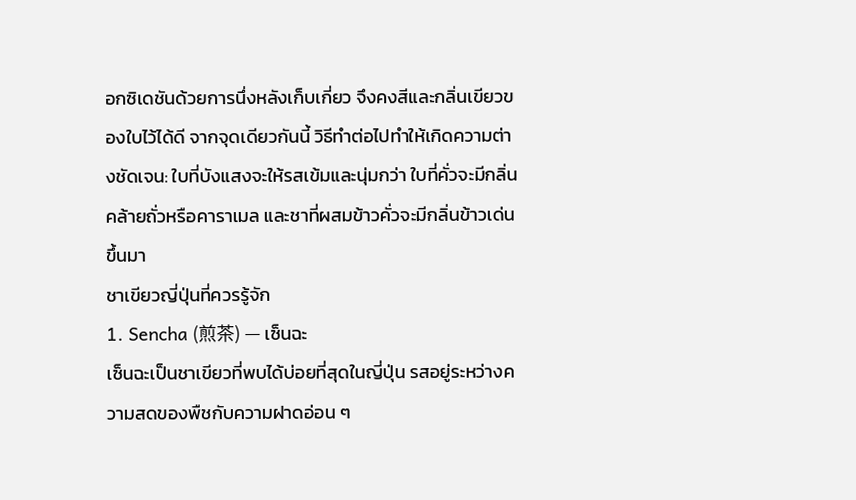อกซิเดชันด้วยการนึ่งหลังเก็บเกี่ยว จึงคงสีและกลิ่นเขียวของใบไว้ได้ดี จากจุดเดียวกันนี้ วิธีทำต่อไปทำให้เกิดความต่างชัดเจน: ใบที่บังแสงจะให้รสเข้มและนุ่มกว่า ใบที่คั่วจะมีกลิ่นคล้ายถั่วหรือคาราเมล และชาที่ผสมข้าวคั่วจะมีกลิ่นข้าวเด่นขึ้นมา
ชาเขียวญี่ปุ่นที่ควรรู้จัก
1. Sencha (煎茶) — เซ็นฉะ
เซ็นฉะเป็นชาเขียวที่พบได้บ่อยที่สุดในญี่ปุ่น รสอยู่ระหว่างความสดของพืชกับความฝาดอ่อน ๆ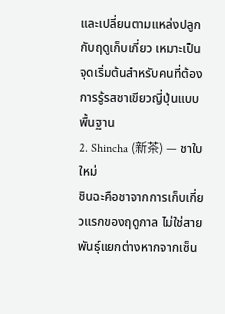และเปลี่ยนตามแหล่งปลูกกับฤดูเก็บเกี่ยว เหมาะเป็นจุดเริ่มต้นสำหรับคนที่ต้องการรู้รสชาเขียวญี่ปุ่นแบบพื้นฐาน
2. Shincha (新茶) — ชาใบใหม่
ชินฉะคือชาจากการเก็บเกี่ยวแรกของฤดูกาล ไม่ใช่สายพันธุ์แยกต่างหากจากเซ็น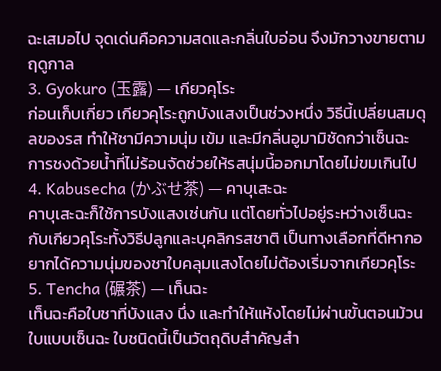ฉะเสมอไป จุดเด่นคือความสดและกลิ่นใบอ่อน จึงมักวางขายตามฤดูกาล
3. Gyokuro (玉露) — เกียวคุโระ
ก่อนเก็บเกี่ยว เกียวคุโระถูกบังแสงเป็นช่วงหนึ่ง วิธีนี้เปลี่ยนสมดุลของรส ทำให้ชามีความนุ่ม เข้ม และมีกลิ่นอูมามิชัดกว่าเซ็นฉะ การชงด้วยน้ำที่ไม่ร้อนจัดช่วยให้รสนุ่มนี้ออกมาโดยไม่ขมเกินไป
4. Kabusecha (かぶせ茶) — คาบุเสะฉะ
คาบุเสะฉะก็ใช้การบังแสงเช่นกัน แต่โดยทั่วไปอยู่ระหว่างเซ็นฉะกับเกียวคุโระทั้งวิธีปลูกและบุคลิกรสชาติ เป็นทางเลือกที่ดีหากอยากได้ความนุ่มของชาใบคลุมแสงโดยไม่ต้องเริ่มจากเกียวคุโระ
5. Tencha (碾茶) — เท็นฉะ
เท็นฉะคือใบชาที่บังแสง นึ่ง และทำให้แห้งโดยไม่ผ่านขั้นตอนม้วนใบแบบเซ็นฉะ ใบชนิดนี้เป็นวัตถุดิบสำคัญสำ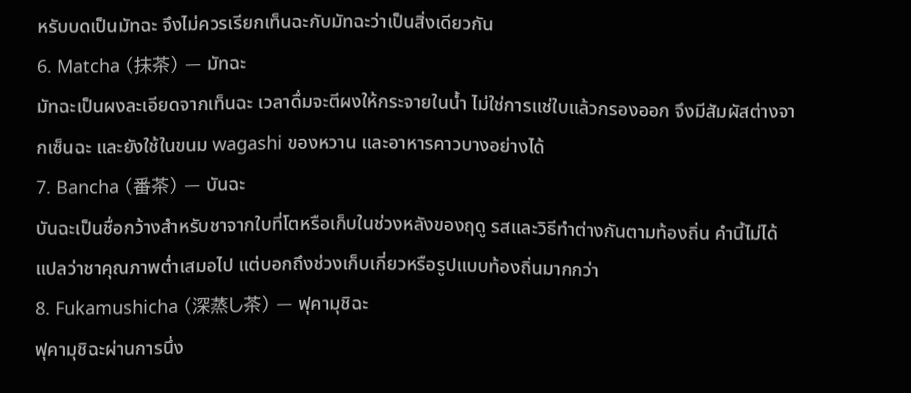หรับบดเป็นมัทฉะ จึงไม่ควรเรียกเท็นฉะกับมัทฉะว่าเป็นสิ่งเดียวกัน
6. Matcha (抹茶) — มัทฉะ
มัทฉะเป็นผงละเอียดจากเท็นฉะ เวลาดื่มจะตีผงให้กระจายในน้ำ ไม่ใช่การแช่ใบแล้วกรองออก จึงมีสัมผัสต่างจากเซ็นฉะ และยังใช้ในขนม wagashi ของหวาน และอาหารคาวบางอย่างได้
7. Bancha (番茶) — บันฉะ
บันฉะเป็นชื่อกว้างสำหรับชาจากใบที่โตหรือเก็บในช่วงหลังของฤดู รสและวิธีทำต่างกันตามท้องถิ่น คำนี้ไม่ได้แปลว่าชาคุณภาพต่ำเสมอไป แต่บอกถึงช่วงเก็บเกี่ยวหรือรูปแบบท้องถิ่นมากกว่า
8. Fukamushicha (深蒸し茶) — ฟุคามุชิฉะ
ฟุคามุชิฉะผ่านการนึ่ง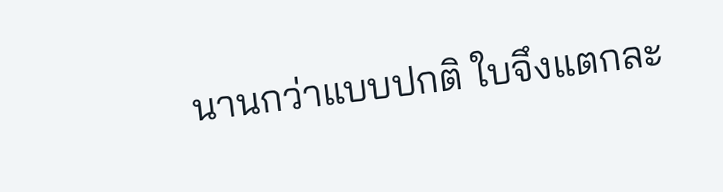นานกว่าแบบปกติ ใบจึงแตกละ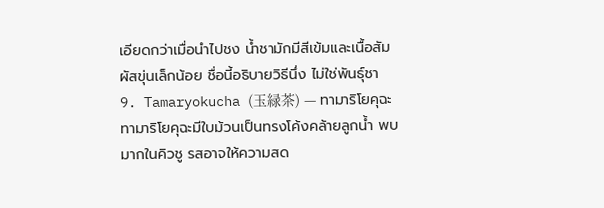เอียดกว่าเมื่อนำไปชง น้ำชามักมีสีเข้มและเนื้อสัมผัสขุ่นเล็กน้อย ชื่อนี้อธิบายวิธีนึ่ง ไม่ใช่พันธุ์ชา
9. Tamaryokucha (玉緑茶) — ทามาริโยคุฉะ
ทามาริโยคุฉะมีใบม้วนเป็นทรงโค้งคล้ายลูกน้ำ พบมากในคิวชู รสอาจให้ความสด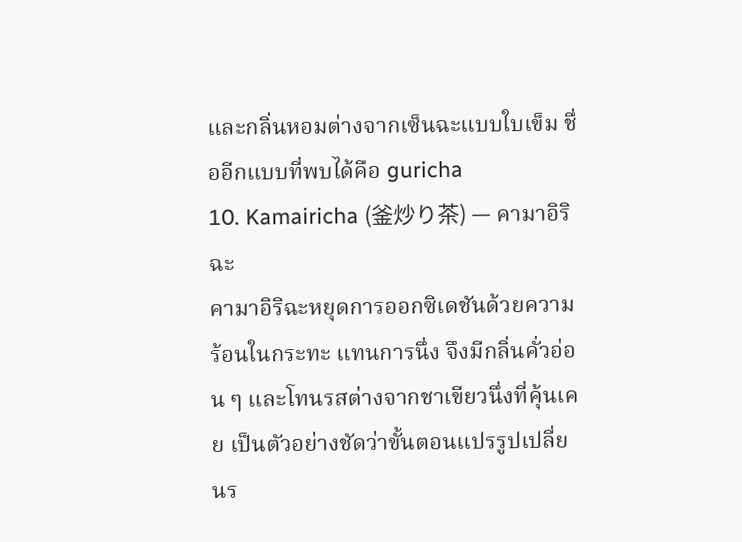และกลิ่นหอมต่างจากเซ็นฉะแบบใบเข็ม ชื่ออีกแบบที่พบได้คือ guricha
10. Kamairicha (釜炒り茶) — คามาอิริฉะ
คามาอิริฉะหยุดการออกซิเดชันด้วยความร้อนในกระทะ แทนการนึ่ง จึงมีกลิ่นคั่วอ่อน ๆ และโทนรสต่างจากชาเขียวนึ่งที่คุ้นเคย เป็นตัวอย่างชัดว่าขั้นตอนแปรรูปเปลี่ยนร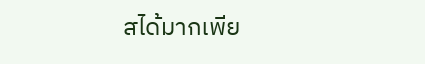สได้มากเพีย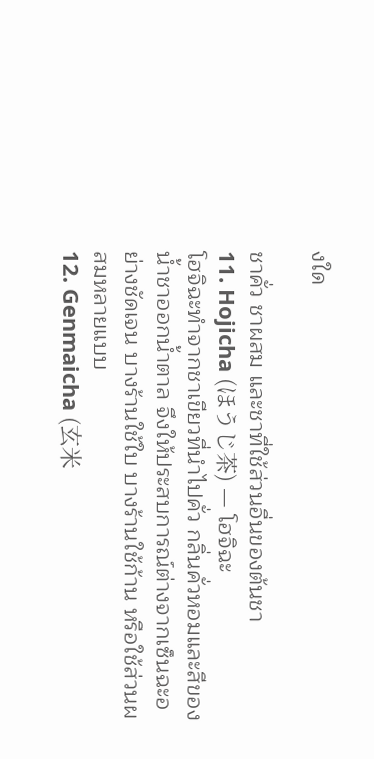งใด

ชาคั่ว ชาผสม และชาที่ใช้ส่วนอื่นของต้นชา
11. Hojicha (ほうじ茶) — โฮจิฉะ
โฮจิฉะทำจากชาเขียวที่นำไปคั่ว กลิ่นคั่วหอมและสีของน้ำชาออกน้ำตาล จึงให้ประสบการณ์ต่างจากเซ็นฉะอย่างชัดเจน บางร้านใช้ใบ บางร้านใช้ก้าน หรือใช้ส่วนผสมหลายแบบ
12. Genmaicha (玄米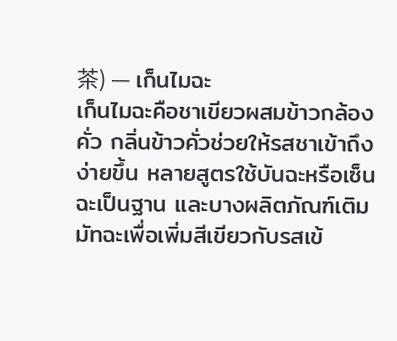茶) — เก็นไมฉะ
เก็นไมฉะคือชาเขียวผสมข้าวกล้องคั่ว กลิ่นข้าวคั่วช่วยให้รสชาเข้าถึงง่ายขึ้น หลายสูตรใช้บันฉะหรือเซ็นฉะเป็นฐาน และบางผลิตภัณฑ์เติมมัทฉะเพื่อเพิ่มสีเขียวกับรสเข้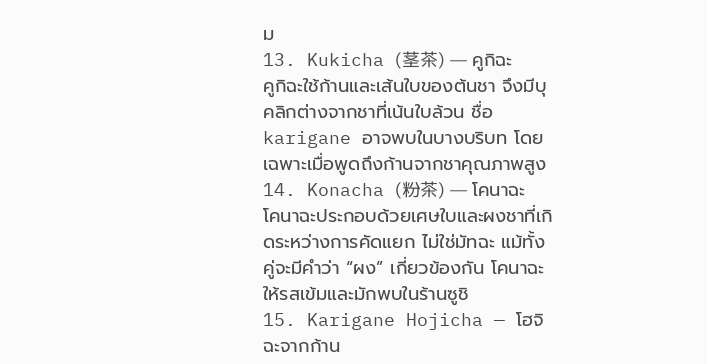ม
13. Kukicha (茎茶) — คูกิฉะ
คูกิฉะใช้ก้านและเส้นใบของต้นชา จึงมีบุคลิกต่างจากชาที่เน้นใบล้วน ชื่อ karigane อาจพบในบางบริบท โดยเฉพาะเมื่อพูดถึงก้านจากชาคุณภาพสูง
14. Konacha (粉茶) — โคนาฉะ
โคนาฉะประกอบด้วยเศษใบและผงชาที่เกิดระหว่างการคัดแยก ไม่ใช่มัทฉะ แม้ทั้งคู่จะมีคำว่า “ผง” เกี่ยวข้องกัน โคนาฉะให้รสเข้มและมักพบในร้านซูชิ
15. Karigane Hojicha — โฮจิฉะจากก้าน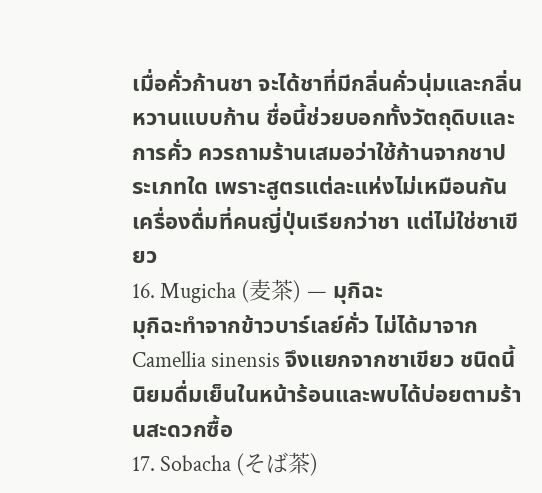เมื่อคั่วก้านชา จะได้ชาที่มีกลิ่นคั่วนุ่มและกลิ่นหวานแบบก้าน ชื่อนี้ช่วยบอกทั้งวัตถุดิบและการคั่ว ควรถามร้านเสมอว่าใช้ก้านจากชาประเภทใด เพราะสูตรแต่ละแห่งไม่เหมือนกัน
เครื่องดื่มที่คนญี่ปุ่นเรียกว่าชา แต่ไม่ใช่ชาเขียว
16. Mugicha (麦茶) — มุกิฉะ
มุกิฉะทำจากข้าวบาร์เลย์คั่ว ไม่ได้มาจาก Camellia sinensis จึงแยกจากชาเขียว ชนิดนี้นิยมดื่มเย็นในหน้าร้อนและพบได้บ่อยตามร้านสะดวกซื้อ
17. Sobacha (そば茶)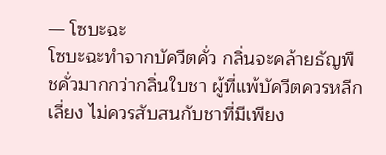— โซบะฉะ
โซบะฉะทำจากบัควีตคั่ว กลิ่นจะคล้ายธัญพืชคั่วมากกว่ากลิ่นใบชา ผู้ที่แพ้บัควีตควรหลีกเลี่ยง ไม่ควรสับสนกับชาที่มีเพียง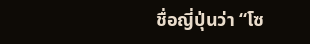ชื่อญี่ปุ่นว่า “โซ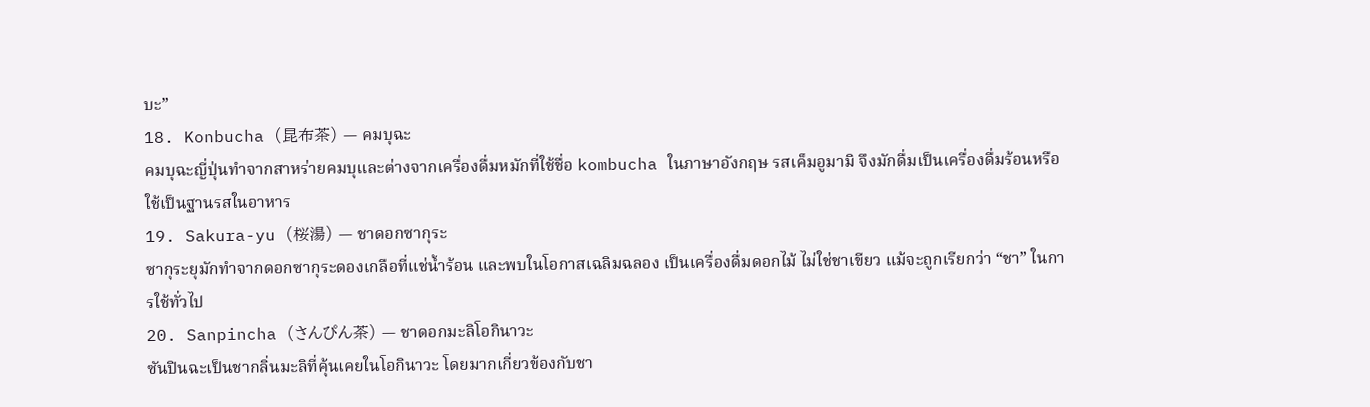บะ”
18. Konbucha (昆布茶) — คมบุฉะ
คมบุฉะญี่ปุ่นทำจากสาหร่ายคมบุและต่างจากเครื่องดื่มหมักที่ใช้ชื่อ kombucha ในภาษาอังกฤษ รสเค็มอูมามิ จึงมักดื่มเป็นเครื่องดื่มร้อนหรือใช้เป็นฐานรสในอาหาร
19. Sakura-yu (桜湯) — ชาดอกซากุระ
ซากุระยุมักทำจากดอกซากุระดองเกลือที่แช่น้ำร้อน และพบในโอกาสเฉลิมฉลอง เป็นเครื่องดื่มดอกไม้ ไม่ใช่ชาเขียว แม้จะถูกเรียกว่า “ชา” ในการใช้ทั่วไป
20. Sanpincha (さんぴん茶) — ชาดอกมะลิโอกินาวะ
ซันปินฉะเป็นชากลิ่นมะลิที่คุ้นเคยในโอกินาวะ โดยมากเกี่ยวข้องกับชา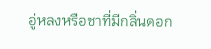อู่หลงหรือชาที่มีกลิ่นดอก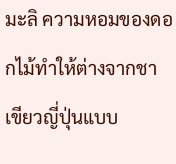มะลิ ความหอมของดอกไม้ทำให้ต่างจากชาเขียวญี่ปุ่นแบบ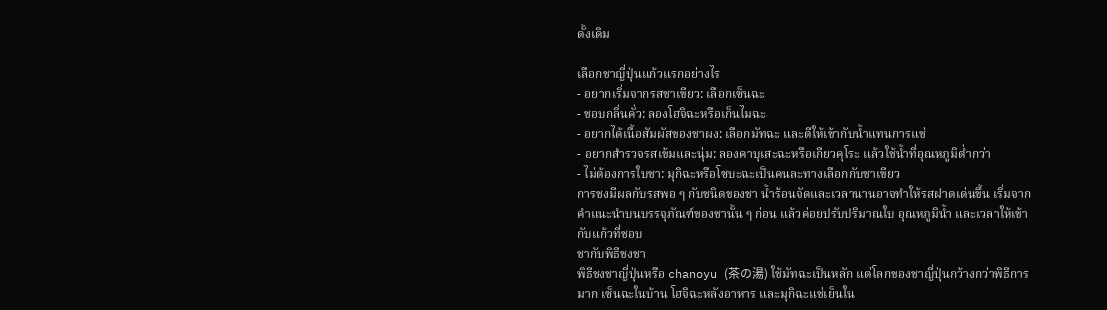ดั้งเดิม

เลือกชาญี่ปุ่นแก้วแรกอย่างไร
- อยากเริ่มจากรสชาเขียว: เลือกเซ็นฉะ
- ชอบกลิ่นคั่ว: ลองโฮจิฉะหรือเก็นไมฉะ
- อยากได้เนื้อสัมผัสของชาผง: เลือกมัทฉะ และตีให้เข้ากับน้ำแทนการแช่
- อยากสำรวจรสเข้มและนุ่ม: ลองคาบุเสะฉะหรือเกียวคุโระ แล้วใช้น้ำที่อุณหภูมิต่ำกว่า
- ไม่ต้องการใบชา: มุกิฉะหรือโซบะฉะเป็นคนละทางเลือกกับชาเขียว
การชงมีผลกับรสพอ ๆ กับชนิดของชา น้ำร้อนจัดและเวลานานอาจทำให้รสฝาดเด่นขึ้น เริ่มจากคำแนะนำบนบรรจุภัณฑ์ของชานั้น ๆ ก่อน แล้วค่อยปรับปริมาณใบ อุณหภูมิน้ำ และเวลาให้เข้ากับแก้วที่ชอบ
ชากับพิธีชงชา
พิธีชงชาญี่ปุ่นหรือ chanoyu (茶の湯) ใช้มัทฉะเป็นหลัก แต่โลกของชาญี่ปุ่นกว้างกว่าพิธีการมาก เซ็นฉะในบ้าน โฮจิฉะหลังอาหาร และมุกิฉะแช่เย็นใน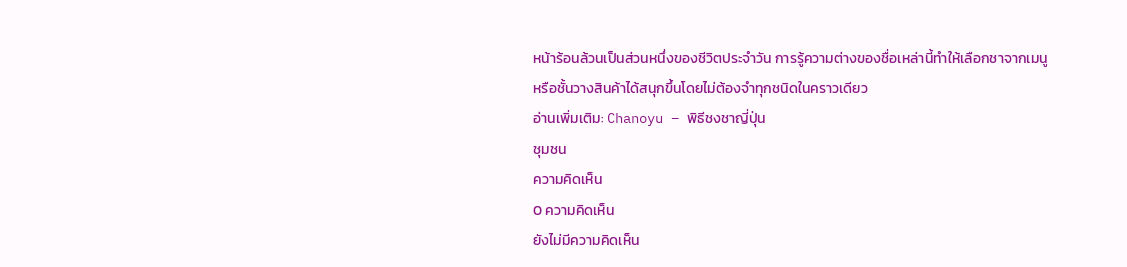หน้าร้อนล้วนเป็นส่วนหนึ่งของชีวิตประจำวัน การรู้ความต่างของชื่อเหล่านี้ทำให้เลือกชาจากเมนูหรือชั้นวางสินค้าได้สนุกขึ้นโดยไม่ต้องจำทุกชนิดในคราวเดียว
อ่านเพิ่มเติม: Chanoyu – พิธีชงชาญี่ปุ่น
ชุมชน
ความคิดเห็น
0 ความคิดเห็น
ยังไม่มีความคิดเห็น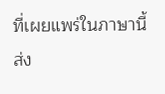ที่เผยแพร่ในภาษานี้
ส่ง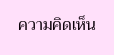ความคิดเห็น